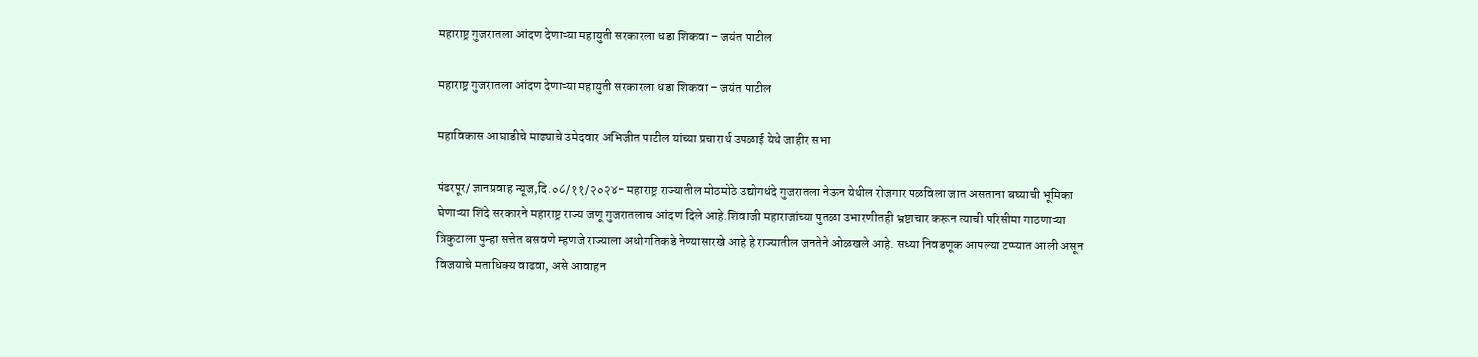महाराष्ट्र गुजरातला आंदण देणाऱ्या महायुती सरकारला धडा शिकवा – जयंत पाटील

महाराष्ट्र गुजरातला आंदण देणाऱ्या महायुती सरकारला धडा शिकवा – जयंत पाटील

महाविकास आघाडीचे माढ्याचे उमेदवार अभिजीत पाटील यांच्या प्रचारार्थ उपळाई येथे जाहीर सभा

पंढरपूर/ ज्ञानप्रवाह न्यूज,दि.०८/११/२०२४- महाराष्ट्र राज्यातील मोठमोठे उद्योगधंदे गुजरातला नेऊन येथील रोजगार पळविला जात असताना बघ्याची भूमिका घेणाऱ्या शिंदे सरकारने महाराष्ट्र राज्य जणू गुजरातलाच आंदण दिले आहे.शिवाजी महाराजांच्या पुतळा उभारणीतही भ्रष्टाचार करून त्याची परिसीमा गाठणाऱ्या त्रिकुटाला पुन्हा सत्तेत बसवणे म्हणजे राज्याला अधोगतिकडे नेण्यासारखे आहे हे राज्यातील जनतेने ओळखले आहे. सध्या निवडणूक आपल्या टप्प्यात आली असून विजयाचे मताधिक्य वाढवा, असे आवाहन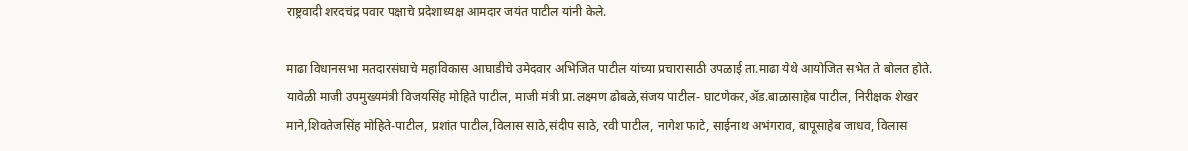राष्ट्रवादी शरदचंद्र पवार पक्षाचे प्रदेशाध्यक्ष आमदार जयंत पाटील यांनी केले.

माढा विधानसभा मतदारसंघाचे महाविकास आघाडीचे उमेदवार अभिजित पाटील यांच्या प्रचारासाठी उपळाई ता.माढा येथे आयोजित सभेत ते बोलत होते. यावेळी माजी उपमुख्यमंत्री विजयसिंह मोहिते पाटील, माजी मंत्री प्रा.लक्ष्मण ढोबळे,संजय पाटील- घाटणेकर,ॲड.बाळासाहेब पाटील, निरीक्षक शेखर माने,शिवतेजसिंह मोहिते-पाटील, प्रशांत पाटील,विलास साठे,संदीप साठे, रवी पाटील, नागेश फाटे, साईनाथ अभंगराव, बापूसाहेब जाधव, विलास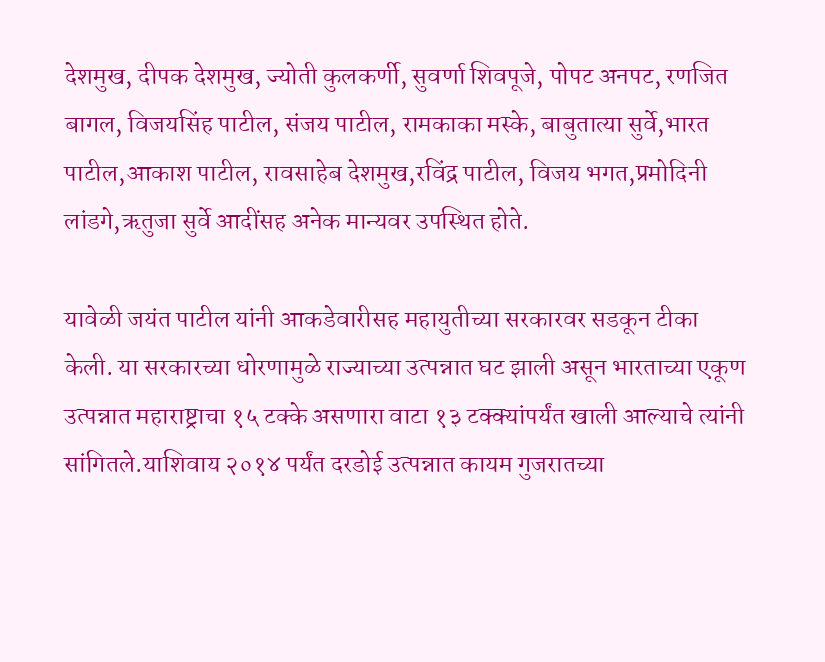देशमुख, दीपक देशमुख, ज्योती कुलकर्णी, सुवर्णा शिवपूजे, पोपट अनपट, रणजित बागल, विजयसिंह पाटील, संजय पाटील, रामकाका मस्के, बाबुतात्या सुर्वे,भारत पाटील,आकाश पाटील, रावसाहेब देशमुख,रविंद्र पाटील, विजय भगत,प्रमोदिनी लांडगे,ऋतुजा सुर्वे आदींसह अनेक मान्यवर उपस्थित होते.

यावेळी जयंत पाटील यांनी आकडेवारीसह महायुतीच्या सरकारवर सडकून टीका केली. या सरकारच्या धोरणामुळे राज्याच्या उत्पन्नात घट झाली असून भारताच्या एकूण उत्पन्नात महाराष्ट्राचा १५ टक्के असणारा वाटा १३ टक्क्यांपर्यंत खाली आल्याचे त्यांनी सांगितले.याशिवाय २०१४ पर्यंत दरडोई उत्पन्नात कायम गुजरातच्या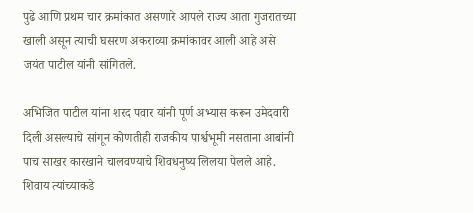पुढे आणि प्रथम चार क्रमांकात असणारे आपले राज्य आता गुजरातच्या खाली असून त्याची घसरण अकराव्या क्रमांकावर आली आहे असे जयंत पाटील यांनी सांगितले.

अभिजित पाटील यांना शरद पवार यांनी पूर्ण अभ्यास करून उमेदवारी दिली असल्याचे सांगून कोणतीही राजकीय पार्श्वभूमी नसताना आबांनी पाच साखर कारखाने चालवण्याचे शिवधनुष्य लिलया पेलले आहे. शिवाय त्यांच्याकडे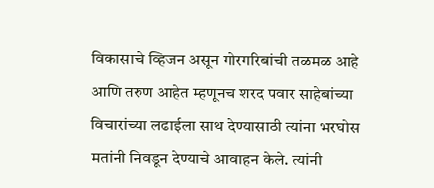विकासाचे व्हिजन असून गोरगरिबांची तळमळ आहे आणि तरुण आहेत म्हणूनच शरद पवार साहेबांच्या विचारांच्या लढाईला साथ देण्यासाठी त्यांना भरघोस मतांनी निवडून देण्याचे आवाहन केले. त्यांनी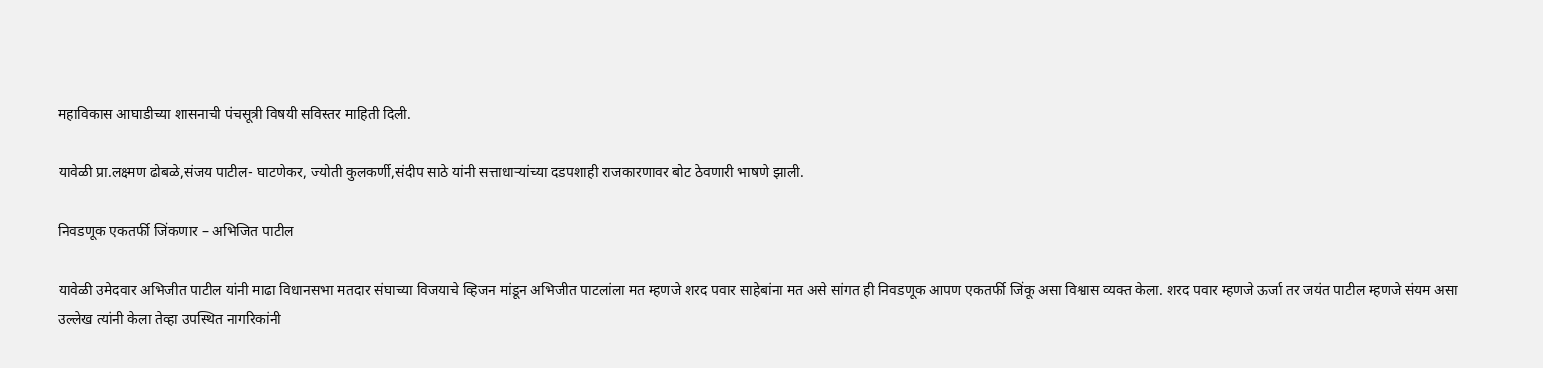महाविकास आघाडीच्या शासनाची पंचसूत्री विषयी सविस्तर माहिती दिली.

यावेळी प्रा.लक्ष्मण ढोबळे,संजय पाटील- घाटणेकर, ज्योती कुलकर्णी,संदीप साठे यांनी सत्ताधाऱ्यांच्या दडपशाही राजकारणावर बोट ठेवणारी भाषणे झाली.

निवडणूक एकतर्फी जिंकणार – अभिजित पाटील

यावेळी उमेदवार अभिजीत पाटील यांनी माढा विधानसभा मतदार संघाच्या विजयाचे व्हिजन मांडून अभिजीत पाटलांला मत म्हणजे शरद पवार साहेबांना मत असे सांगत ही निवडणूक आपण एकतर्फी जिंकू असा विश्वास व्यक्त केला. शरद पवार म्हणजे ऊर्जा तर जयंत पाटील म्हणजे संयम असा उल्लेख त्यांनी केला तेव्हा उपस्थित नागरिकांनी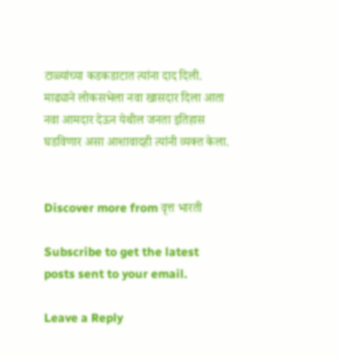टाळ्यांच्या कडकडाटात त्यांना दाद दिली. माढ्याने लोकसभेला नवा खासदार दिला आता नवा आमदार देऊन येथील जनता इतिहास घडविणार असा आशावादही त्यांनी व्यक्त केला.


Discover more from वृत्त भारती

Subscribe to get the latest posts sent to your email.

Leave a Reply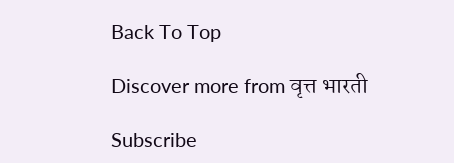Back To Top

Discover more from वृत्त भारती

Subscribe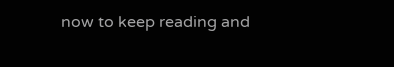now to keep reading and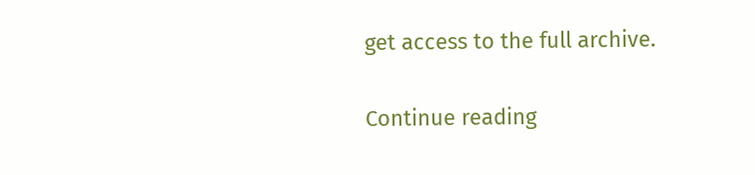get access to the full archive.

Continue reading